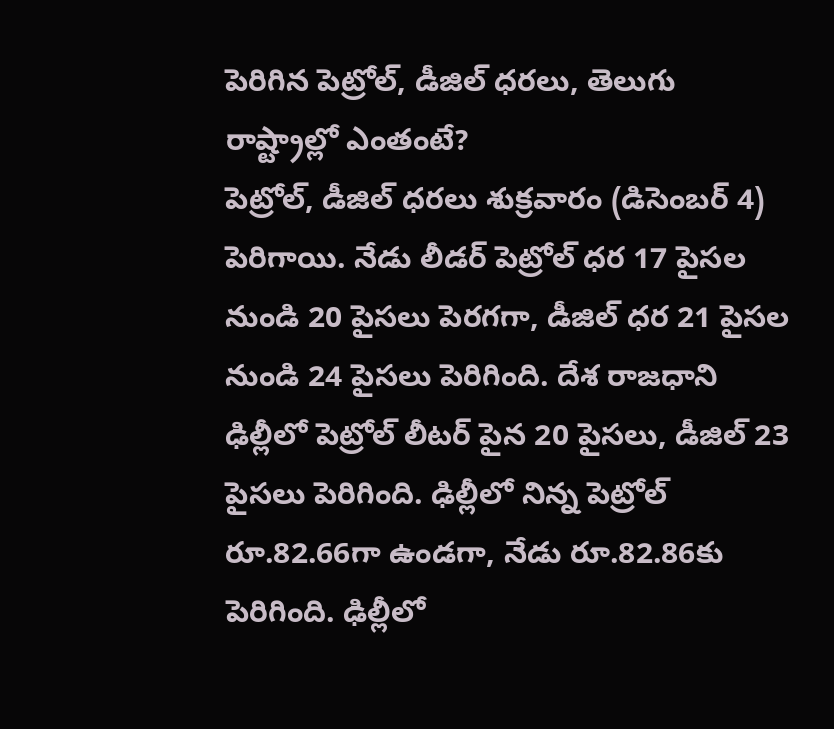పెరిగిన పెట్రోల్, డీజిల్ ధరలు, తెలుగు రాష్ట్రాల్లో ఎంతంటే?
పెట్రోల్, డీజిల్ ధరలు శుక్రవారం (డిసెంబర్ 4) పెరిగాయి. నేడు లీడర్ పెట్రోల్ ధర 17 పైసల నుండి 20 పైసలు పెరగగా, డీజిల్ ధర 21 పైసల నుండి 24 పైసలు పెరిగింది. దేశ రాజధాని ఢిల్లీలో పెట్రోల్ లీటర్ పైన 20 పైసలు, డీజిల్ 23 పైసలు పెరిగింది. ఢిల్లీలో నిన్న పెట్రోల్ రూ.82.66గా ఉండగా, నేడు రూ.82.86కు పెరిగింది. ఢిల్లీలో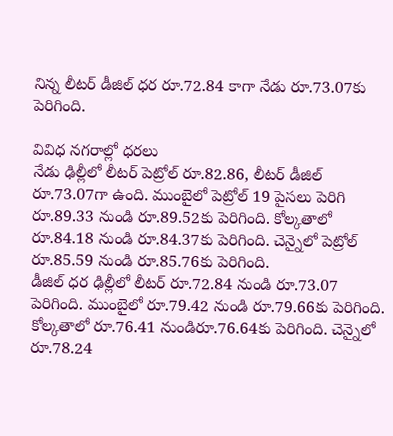నిన్న లీటర్ డీజిల్ ధర రూ.72.84 కాగా నేడు రూ.73.07కు పెరిగింది.

వివిధ నగరాల్లో ధరలు
నేడు ఢిల్లీలో లీటర్ పెట్రోల్ రూ.82.86, లీటర్ డీజిల్ రూ.73.07గా ఉంది. ముంబైలో పెట్రోల్ 19 పైసలు పెరిగి రూ.89.33 నుండి రూ.89.52కు పెరిగింది. కోల్కతాలో రూ.84.18 నుండి రూ.84.37కు పెరిగింది. చెన్నైలో పెట్రోల్ రూ.85.59 నుండి రూ.85.76కు పెరిగింది.
డీజిల్ ధర ఢిల్లీలో లీటర్ రూ.72.84 నుండి రూ.73.07 పెరిగింది. ముంబైలో రూ.79.42 నుండి రూ.79.66కు పెరిగింది. కోల్కతాలో రూ.76.41 నుండిరూ.76.64కు పెరిగింది. చెన్నైలో రూ.78.24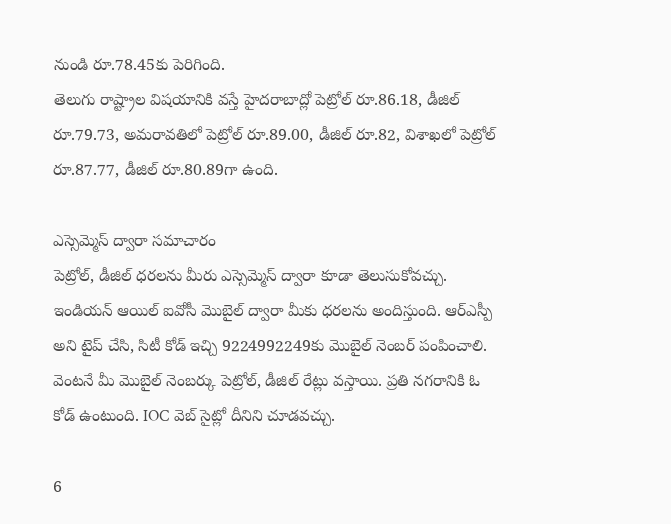నుండి రూ.78.45కు పెరిగింది.
తెలుగు రాష్ట్రాల విషయానికి వస్తే హైదరాబాద్లో పెట్రోల్ రూ.86.18, డీజిల్ రూ.79.73, అమరావతిలో పెట్రోల్ రూ.89.00, డీజిల్ రూ.82, విశాఖలో పెట్రోల్ రూ.87.77, డీజిల్ రూ.80.89గా ఉంది.

ఎస్సెమ్మెస్ ద్వారా సమాచారం
పెట్రోల్, డీజిల్ ధరలను మీరు ఎస్సెమ్మెస్ ద్వారా కూడా తెలుసుకోవచ్చు. ఇండియన్ ఆయిల్ ఐవోసీ మొబైల్ ద్వారా మీకు ధరలను అందిస్తుంది. ఆర్ఎస్పీ అని టైప్ చేసి, సిటీ కోడ్ ఇచ్చి 9224992249కు మొబైల్ నెంబర్ పంపించాలి. వెంటనే మీ మొబైల్ నెంబర్కు పెట్రోల్, డీజిల్ రేట్లు వస్తాయి. ప్రతి నగరానికి ఓ కోడ్ ఉంటుంది. IOC వెబ్ సైట్లో దీనిని చూడవచ్చు.

6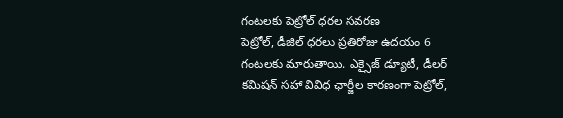గంటలకు పెట్రోల్ ధరల సవరణ
పెట్రోల్, డీజిల్ ధరలు ప్రతిరోజు ఉదయం 6 గంటలకు మారుతాయి. ఎక్సైజ్ డ్యూటీ, డీలర్ కమిషన్ సహా వివిధ ఛార్జీల కారణంగా పెట్రోల్,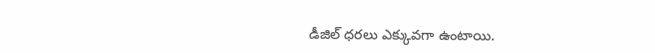డీజిల్ ధరలు ఎక్కువగా ఉంటాయి.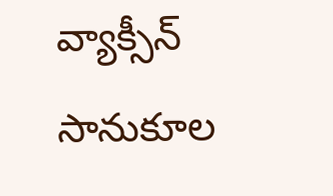వ్యాక్సీన్ సానుకూల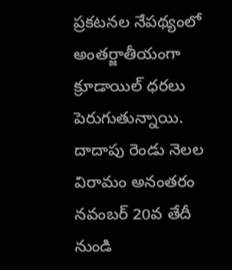ప్రకటనల నేపథ్యంలో అంతర్జాతీయంగా క్రూడాయిల్ ధరలు పెరుగుతున్నాయి. దాదాపు రెండు నెలల విరామం అనంతరం నవంబర్ 20వ తేదీ నుండి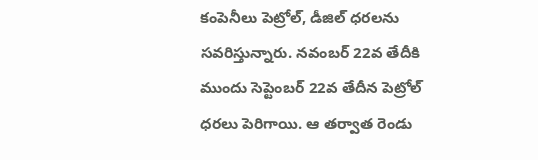కంపెనీలు పెట్రోల్, డీజిల్ ధరలను సవరిస్తున్నారు. నవంబర్ 22వ తేదీకి ముందు సెప్టెంబర్ 22వ తేదీన పెట్రోల్ ధరలు పెరిగాయి. ఆ తర్వాత రెండు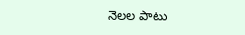నెలల పాటు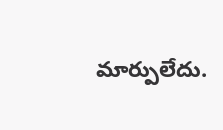మార్పులేదు.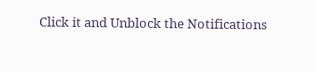Click it and Unblock the Notifications